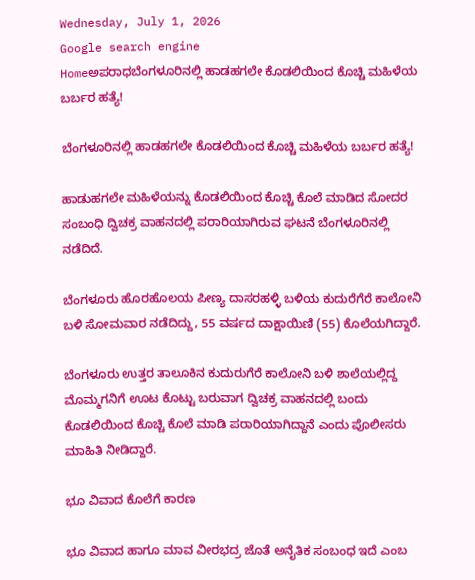Wednesday, July 1, 2026
Google search engine
Homeಅಪರಾಧಬೆಂಗಳೂರಿನಲ್ಲಿ ಹಾಡಹಗಲೇ ಕೊಡಲಿಯಿಂದ ಕೊಚ್ಚಿ ಮಹಿಳೆಯ ಬರ್ಬರ ಹತ್ಯೆ!

ಬೆಂಗಳೂರಿನಲ್ಲಿ ಹಾಡಹಗಲೇ ಕೊಡಲಿಯಿಂದ ಕೊಚ್ಚಿ ಮಹಿಳೆಯ ಬರ್ಬರ ಹತ್ಯೆ!

ಹಾಡುಹಗಲೇ ಮಹಿಳೆಯನ್ನು ಕೊಡಲಿಯಿಂದ ಕೊಚ್ಚಿ ಕೊಲೆ ಮಾಡಿದ ಸೋದರ ಸಂಬಂಧಿ ದ್ವಿಚಕ್ರ ವಾಹನದಲ್ಲಿ ಪರಾರಿಯಾಗಿರುವ ಘಟನೆ ಬೆಂಗಳೂರಿನಲ್ಲಿ ನಡೆದಿದೆ.

ಬೆಂಗಳೂರು ಹೊರಹೊಲಯ ಪೀಣ್ಯ ದಾಸರಹಳ್ಳಿ ಬಳಿಯ ಕುದುರೆಗೆರೆ ಕಾಲೋನಿ ಬಳಿ ಸೋಮವಾರ‌ ನಡೆದಿದ್ದು, 55 ವರ್ಷದ ದಾಕ್ಷಾಯಿಣಿ (55) ಕೊಲೆಯಗಿದ್ದಾರೆ.

ಬೆಂಗಳೂರು ಉತ್ತರ ತಾಲೂಕಿನ ಕುದುರುಗೆರೆ ಕಾಲೋನಿ ಬಳಿ ಶಾಲೆಯಲ್ಲಿದ್ದ ಮೊಮ್ಮಗನಿಗೆ ಊಟ ಕೊಟ್ಟು ಬರುವಾಗ ದ್ವಿಚಕ್ರ ವಾಹನದಲ್ಲಿ ಬಂದು ಕೊಡಲಿಯಿಂದ ಕೊಚ್ಚಿ ಕೊಲೆ ಮಾಡಿ‌ ಪರಾರಿಯಾಗಿದ್ದಾನೆ ಎಂದು ಪೊಲೀಸರು ಮಾಹಿತಿ ನೀಡಿದ್ದಾರೆ.

ಭೂ ವಿವಾದ ಕೊಲೆಗೆ ಕಾರಣ

ಭೂ ವಿವಾದ ಹಾಗೂ ಮಾವ ವೀರಭದ್ರ ಜೊತೆ ಅನೈತಿಕ ಸಂಬಂಧ ಇದೆ ಎಂಬ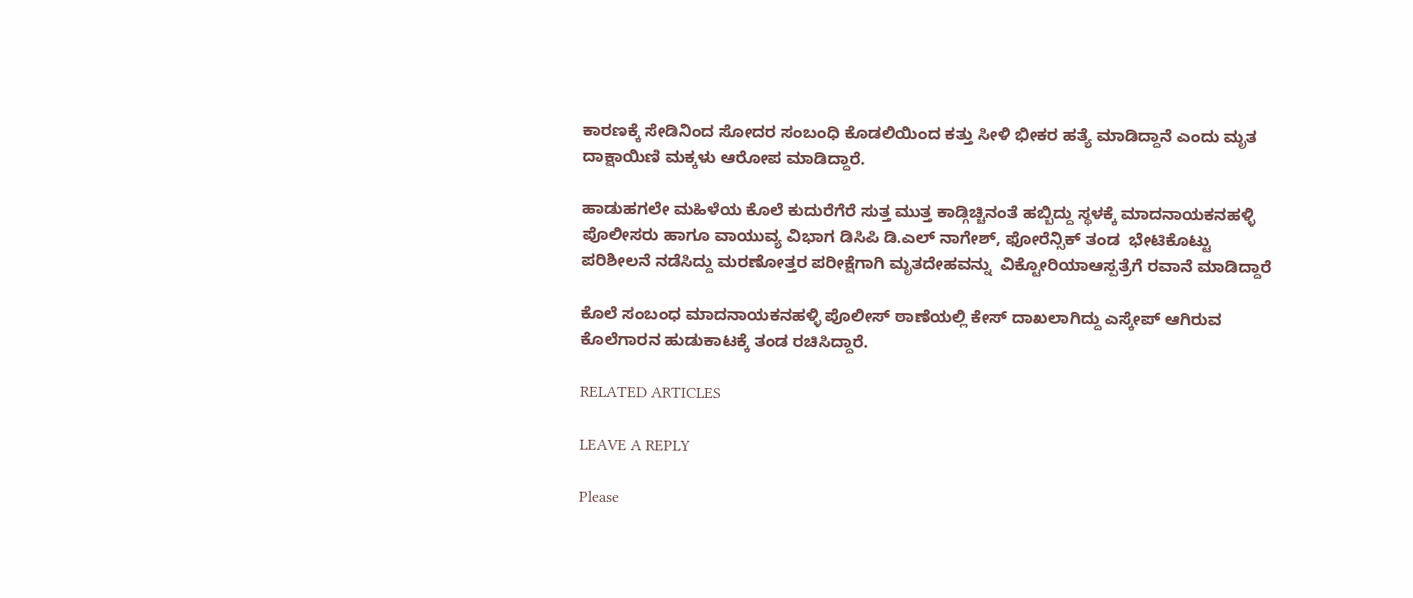ಕಾರಣಕ್ಕೆ ಸೇಡಿನಿಂದ ಸೋದರ ಸಂಬಂಧಿ ಕೊಡಲಿಯಿಂದ ಕತ್ತು ಸೀಳಿ ಭೀಕರ ಹತ್ಯೆ ಮಾಡಿದ್ದಾನೆ ಎಂದು ಮೃತ ದಾಕ್ಷಾಯಿಣಿ ಮಕ್ಕಳು ಆರೋಪ ಮಾಡಿದ್ದಾರೆ.

ಹಾಡುಹಗಲೇ‌ ಮಹಿಳೆಯ ಕೊಲೆ ಕುದುರೆಗೆರೆ ಸುತ್ತ ಮುತ್ತ ಕಾಡ್ಗಿಚ್ಚಿನಂತೆ‌ ಹಬ್ಬಿದ್ದು ಸ್ಥಳಕ್ಕೆ ಮಾದನಾಯಕನಹಳ್ಳಿ ಪೊಲೀಸರು ಹಾಗೂ ವಾಯುವ್ಯ ವಿಭಾಗ ಡಿಸಿಪಿ ಡಿ.ಎಲ್ ನಾಗೇಶ್, ಫೋರೆನ್ಸಿಕ್ ತಂಡ  ಭೇಟಿಕೊಟ್ಟು ಪರಿಶೀಲನೆ ನಡೆಸಿದ್ದು ಮರಣೋತ್ತರ ಪರೀಕ್ಷೆಗಾಗಿ ಮೃತದೇಹವನ್ನು  ವಿಕ್ಟೋರಿಯಾ‌ಆಸ್ಪತ್ರೆಗೆ ರವಾನೆ ಮಾಡಿದ್ದಾರೆ

ಕೊಲೆ ಸಂಬಂಧ ಮಾದನಾಯಕನಹಳ್ಳಿ ಪೊಲೀಸ್ ಠಾಣೆಯಲ್ಲಿ ಕೇಸ್ ದಾಖಲಾಗಿದ್ದು ಎಸ್ಕೇಪ್ ಆಗಿರುವ ಕೊಲೆಗಾರನ ಹುಡುಕಾಟಕ್ಕೆ ತಂಡ ರಚಿಸಿದ್ದಾರೆ.

RELATED ARTICLES

LEAVE A REPLY

Please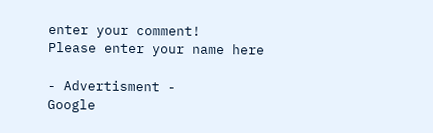enter your comment!
Please enter your name here

- Advertisment -
Google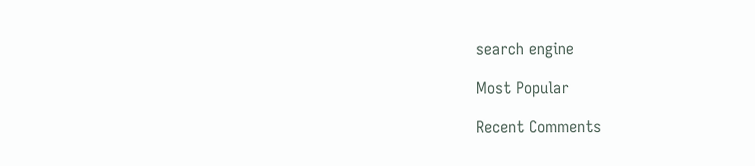search engine

Most Popular

Recent Comments